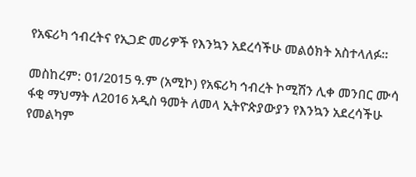የአፍሪካ ኅብረትና የኢጋድ መሪዎች የእንኳን አደረሳችሁ መልዕክት አስተላለፉ።

መስከረም: 01/2015 ዓ.ም (አሚኮ) የአፍሪካ ኅብረት ኮሚሽን ሊቀ መንበር ሙሳ ፋቂ ማህማት ለ2016 አዲስ ዓመት ለመላ ኢትዮጵያውያን የእንኳን አደረሳችሁ የመልካም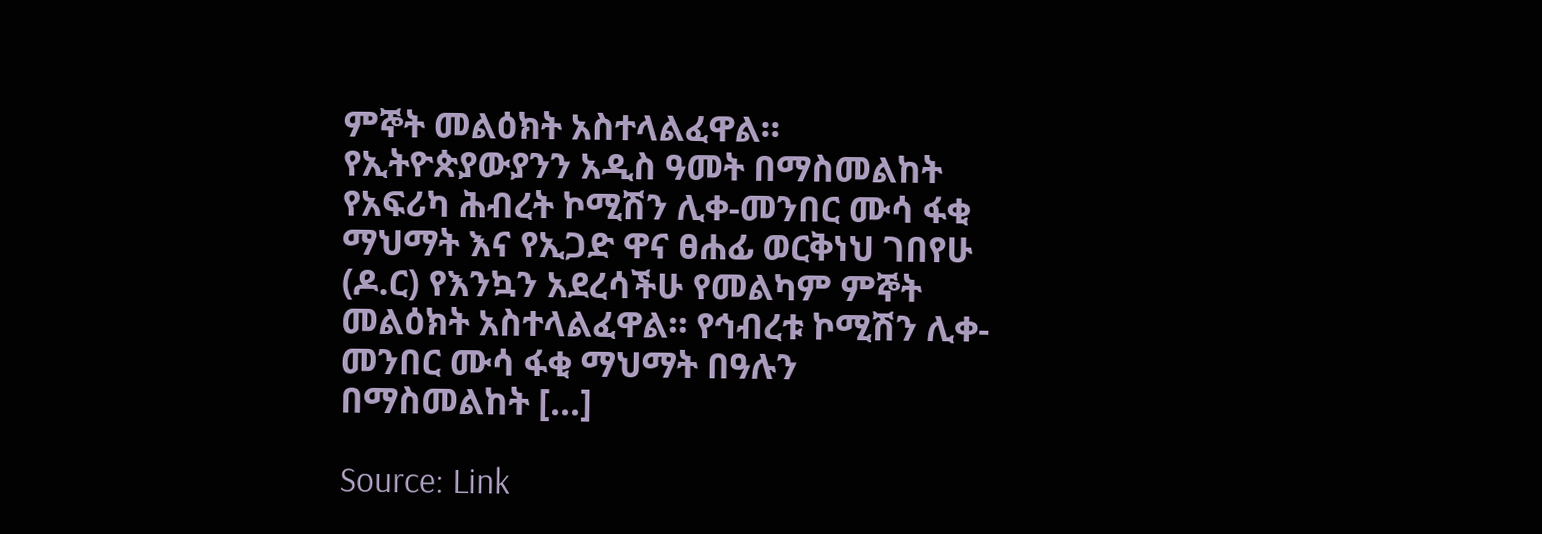ምኞት መልዕክት አስተላልፈዋል። የኢትዮጵያውያንን አዲስ ዓመት በማስመልከት የአፍሪካ ሕብረት ኮሚሽን ሊቀ-መንበር ሙሳ ፋቂ ማህማት እና የኢጋድ ዋና ፀሐፊ ወርቅነህ ገበየሁ (ዶ.ር) የእንኳን አደረሳችሁ የመልካም ምኞት መልዕክት አስተላልፈዋል። የኅብረቱ ኮሚሽን ሊቀ-መንበር ሙሳ ፋቂ ማህማት በዓሉን በማስመልከት […]

Source: Link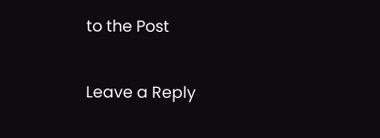to the Post

Leave a Reply